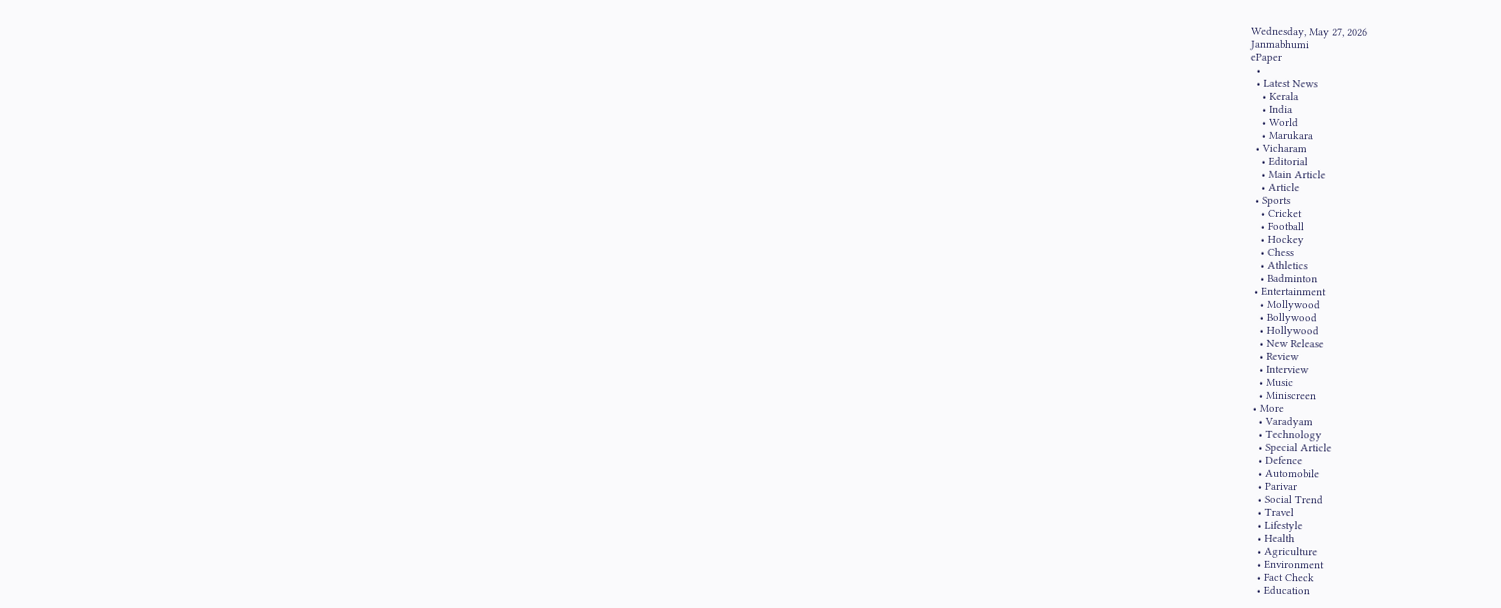Wednesday, May 27, 2026
Janmabhumi
ePaper
  •
  • Latest News
    • Kerala
    • India
    • World
    • Marukara
  • Vicharam
    • Editorial
    • Main Article
    • Article
  • Sports
    • Cricket
    • Football
    • Hockey
    • Chess
    • Athletics
    • Badminton
  • Entertainment
    • Mollywood
    • Bollywood
    • Hollywood
    • New Release
    • Review
    • Interview
    • Music
    • Miniscreen
  • More
    • Varadyam
    • Technology
    • Special Article
    • Defence
    • Automobile
    • Parivar
    • Social Trend
    • Travel
    • Lifestyle
    • Health
    • Agriculture
    • Environment
    • Fact Check
    • Education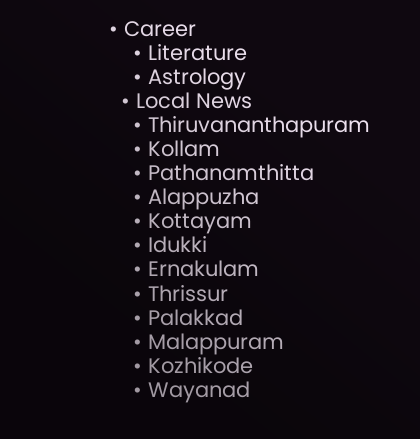• Career
    • Literature
    • Astrology
  • Local News
    • Thiruvananthapuram
    • Kollam
    • Pathanamthitta
    • Alappuzha
    • Kottayam
    • Idukki
    • Ernakulam
    • Thrissur
    • Palakkad
    • Malappuram
    • Kozhikode
    • Wayanad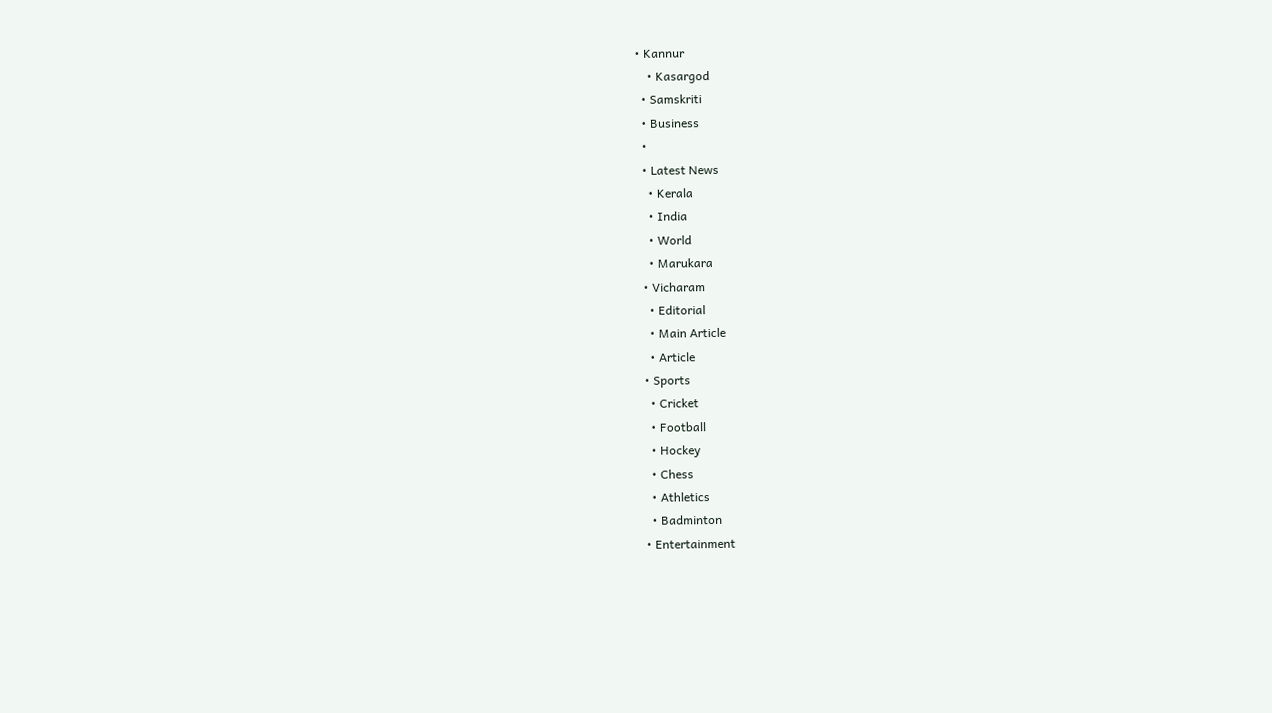• Kannur
    • Kasargod
  • Samskriti
  • Business
  •
  • Latest News
    • Kerala
    • India
    • World
    • Marukara
  • Vicharam
    • Editorial
    • Main Article
    • Article
  • Sports
    • Cricket
    • Football
    • Hockey
    • Chess
    • Athletics
    • Badminton
  • Entertainment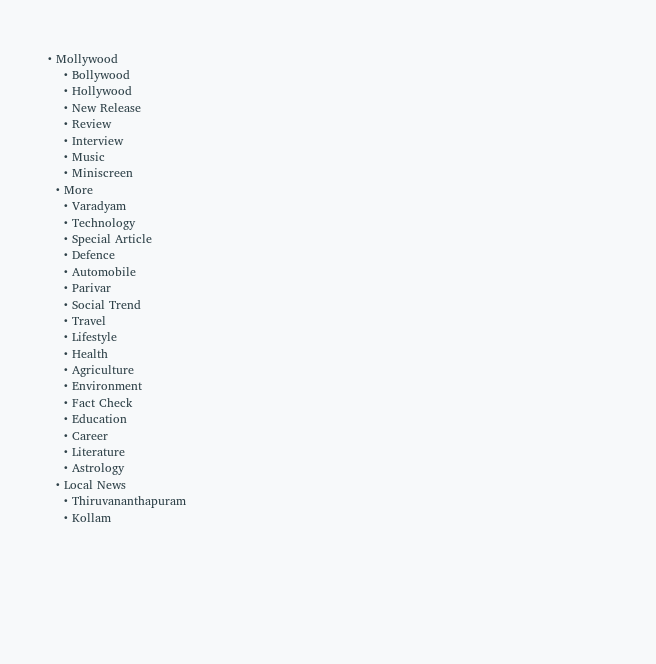• Mollywood
    • Bollywood
    • Hollywood
    • New Release
    • Review
    • Interview
    • Music
    • Miniscreen
  • More
    • Varadyam
    • Technology
    • Special Article
    • Defence
    • Automobile
    • Parivar
    • Social Trend
    • Travel
    • Lifestyle
    • Health
    • Agriculture
    • Environment
    • Fact Check
    • Education
    • Career
    • Literature
    • Astrology
  • Local News
    • Thiruvananthapuram
    • Kollam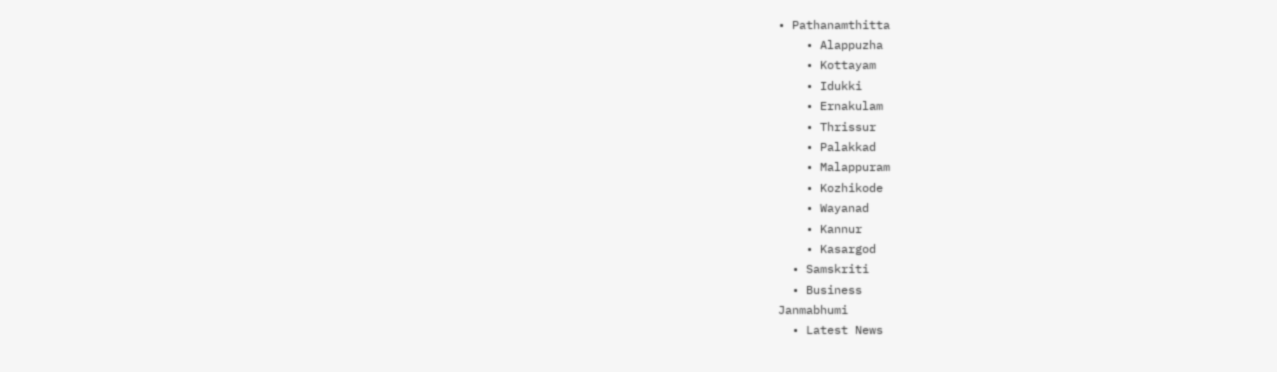• Pathanamthitta
    • Alappuzha
    • Kottayam
    • Idukki
    • Ernakulam
    • Thrissur
    • Palakkad
    • Malappuram
    • Kozhikode
    • Wayanad
    • Kannur
    • Kasargod
  • Samskriti
  • Business
Janmabhumi
  • Latest News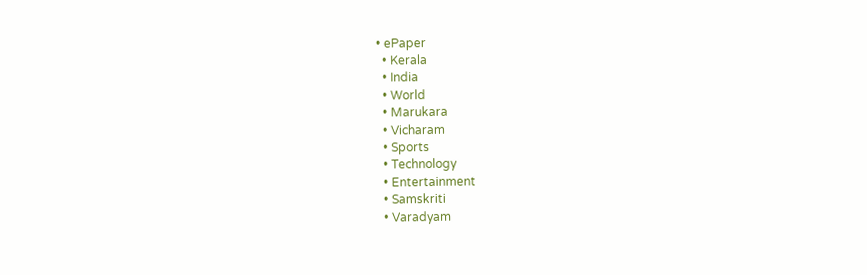• ePaper
  • Kerala
  • India
  • World
  • Marukara
  • Vicharam
  • Sports
  • Technology
  • Entertainment
  • Samskriti
  • Varadyam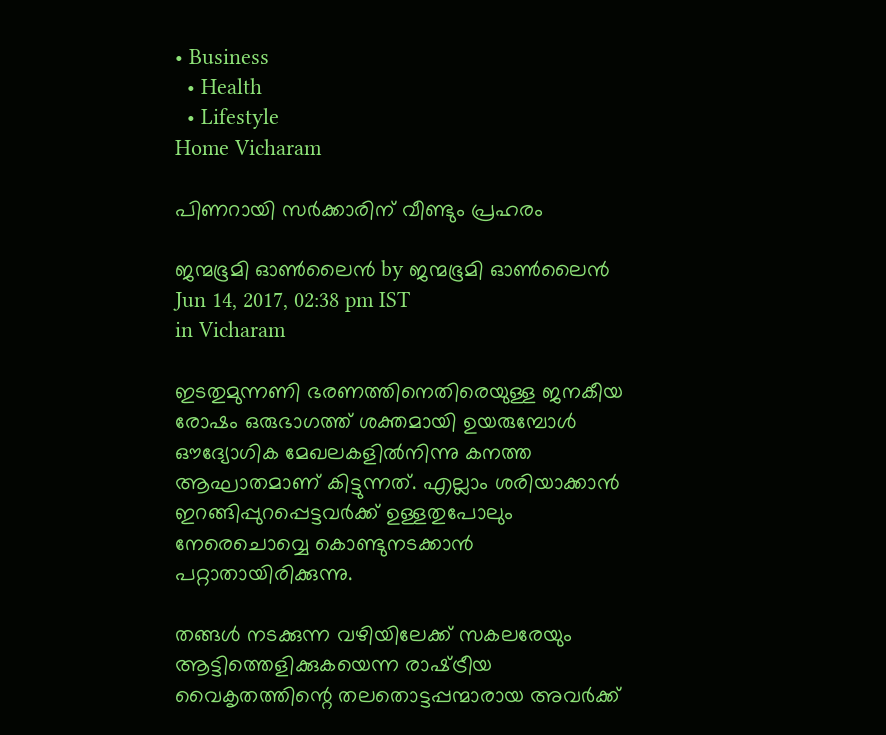• Business
  • Health
  • Lifestyle
Home Vicharam

പിണറായി സര്‍ക്കാരിന് വീണ്ടും പ്രഹരം

ജന്മഭൂമി ഓണ്‍ലൈന്‍ by ജന്മഭൂമി ഓണ്‍ലൈന്‍
Jun 14, 2017, 02:38 pm IST
in Vicharam

ഇടതുമുന്നണി ഭരണത്തിനെതിരെയുള്ള ജനകീയ രോഷം ഒരുഭാഗത്ത് ശക്തമായി ഉയരുമ്പോള്‍ ഔദ്യോഗിക മേഖലകളില്‍നിന്നു കനത്ത ആഘാതമാണ് കിട്ടുന്നത്. എല്ലാം ശരിയാക്കാന്‍ ഇറങ്ങിപ്പുറപ്പെട്ടവര്‍ക്ക് ഉള്ളതുപോലും നേരെചൊവ്വെ കൊണ്ടുനടക്കാന്‍ പറ്റാതായിരിക്കുന്നു.

തങ്ങള്‍ നടക്കുന്ന വഴിയിലേക്ക് സകലരേയും ആട്ടിത്തെളിക്കുകയെന്ന രാഷ്‌ട്രീയ വൈകൃതത്തിന്റെ തലതൊട്ടപ്പന്മാരായ അവര്‍ക്ക്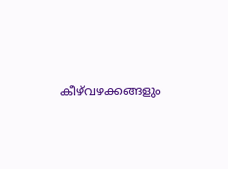കീഴ്‌വഴക്കങ്ങളും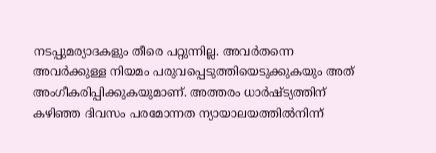നടപ്പുമര്യാദകളും തീരെ പറ്റുന്നില്ല. അവര്‍തന്നെ അവര്‍ക്കുള്ള നിയമം പരുവപ്പെടുത്തിയെടുക്കുകയും അത് അംഗീകരിപ്പിക്കുകയുമാണ്. അത്തരം ധാര്‍ഷ്ട്യത്തിന് കഴിഞ്ഞ ദിവസം പരമോന്നത ന്യായാലയത്തില്‍നിന്ന്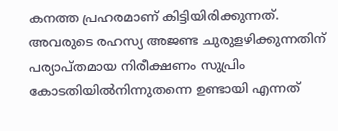കനത്ത പ്രഹരമാണ് കിട്ടിയിരിക്കുന്നത്. അവരുടെ രഹസ്യ അജണ്ട ചുരുളഴിക്കുന്നതിന് പര്യാപ്തമായ നിരീക്ഷണം സുപ്രിം കോടതിയില്‍നിന്നുതന്നെ ഉണ്ടായി എന്നത്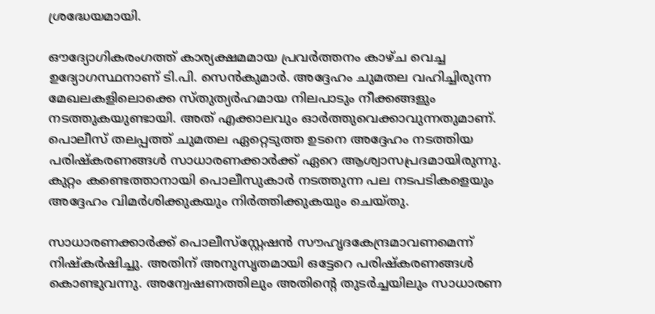ശ്രദ്ധേയമായി.

ഔദ്യോഗികരംഗത്ത് കാര്യക്ഷമമായ പ്രവര്‍ത്തനം കാഴ്ച വെച്ച ഉദ്യോഗസ്ഥനാണ് ടി.പി. സെന്‍കുമാര്‍. അദ്ദേഹം ചുമതല വഹിച്ചിരുന്ന മേഖലകളിലൊക്കെ സ്തുത്യര്‍ഹമായ നിലപാടും നീക്കങ്ങളും നടത്തുകയുണ്ടായി. അത് എക്കാലവും ഓര്‍ത്തുവെക്കാവുന്നതുമാണ്. പൊലീസ് തലപ്പത്ത് ചുമതല ഏറ്റെടുത്ത ഉടനെ അദ്ദേഹം നടത്തിയ പരിഷ്‌കരണങ്ങള്‍ സാധാരണക്കാര്‍ക്ക് ഏറെ ആശ്വാസപ്രദമായിരുന്നു. കുറ്റം കണ്ടെത്താനായി പൊലീസുകാര്‍ നടത്തുന്ന പല നടപടികളെയും അദ്ദേഹം വിമര്‍ശിക്കുകയും നിര്‍ത്തിക്കുകയും ചെയ്തു.

സാധാരണക്കാര്‍ക്ക് പൊലീസ്‌സ്റ്റേഷന്‍ സൗഹൃദകേന്ദ്രമാവണമെന്ന് നിഷ്‌കര്‍ഷിച്ചു. അതിന് അനുസൃതമായി ഒട്ടേറെ പരിഷ്‌കരണങ്ങള്‍ കൊണ്ടുവന്നു. അന്വേഷണത്തിലും അതിന്റെ തുടര്‍ച്ചയിലും സാധാരണ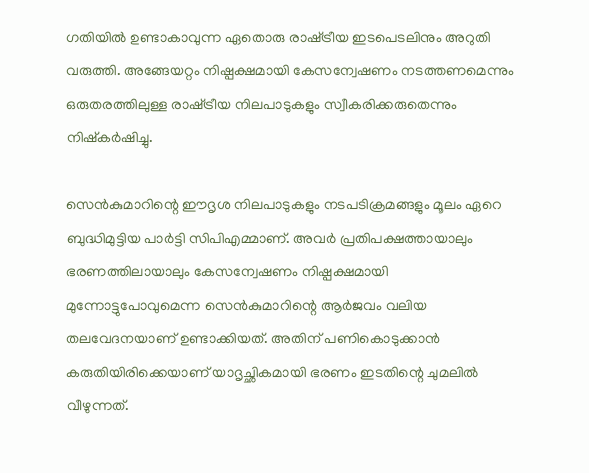ഗതിയില്‍ ഉണ്ടാകാവുന്ന ഏതൊരു രാഷ്‌ട്രീയ ഇടപെടലിനും അറുതി വരുത്തി. അങ്ങേയറ്റം നിഷ്പക്ഷമായി കേസന്വേഷണം നടത്തണമെന്നും ഒരുതരത്തിലുള്ള രാഷ്‌ട്രീയ നിലപാടുകളും സ്വീകരിക്കരുതെന്നും നിഷ്‌കര്‍ഷിച്ചു.

സെന്‍കുമാറിന്റെ ഈദൃശ നിലപാടുകളും നടപടിക്രമങ്ങളും മൂലം ഏറെ ബുദ്ധിമുട്ടിയ പാര്‍ട്ടി സിപിഎമ്മാണ്. അവര്‍ പ്രതിപക്ഷത്തായാലും ഭരണത്തിലായാലും കേസന്വേഷണം നിഷ്പക്ഷമായി മുന്നോട്ടുപോവുമെന്ന സെന്‍കുമാറിന്റെ ആര്‍ജവം വലിയ തലവേദനയാണ് ഉണ്ടാക്കിയത്. അതിന് പണികൊടുക്കാന്‍ കരുതിയിരിക്കെയാണ് യാദൃച്ഛികമായി ഭരണം ഇടതിന്റെ ചുമലില്‍ വീഴുന്നത്.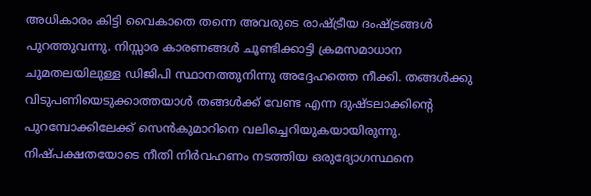അധികാരം കിട്ടി വൈകാതെ തന്നെ അവരുടെ രാഷ്‌ട്രീയ ദംഷ്‌ട്രങ്ങള്‍ പുറത്തുവന്നു. നിസ്സാര കാരണങ്ങള്‍ ചൂണ്ടിക്കാട്ടി ക്രമസമാധാന ചുമതലയിലുള്ള ഡിജിപി സ്ഥാനത്തുനിന്നു അദ്ദേഹത്തെ നീക്കി. തങ്ങള്‍ക്കു വിടുപണിയെടുക്കാത്തയാള്‍ തങ്ങള്‍ക്ക് വേണ്ട എന്ന ദുഷ്ടലാക്കിന്റെ പുറമ്പോക്കിലേക്ക് സെന്‍കുമാറിനെ വലിച്ചെറിയുകയായിരുന്നു. നിഷ്പക്ഷതയോടെ നീതി നിര്‍വഹണം നടത്തിയ ഒരുദ്യോഗസ്ഥനെ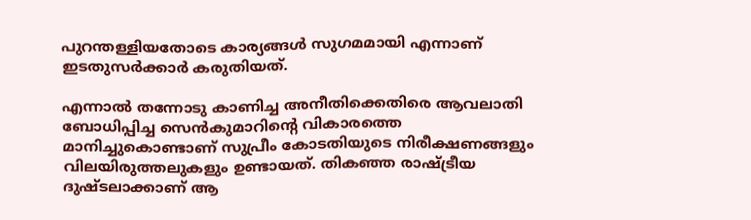പുറന്തള്ളിയതോടെ കാര്യങ്ങള്‍ സുഗമമായി എന്നാണ് ഇടതുസര്‍ക്കാര്‍ കരുതിയത്.

എന്നാല്‍ തന്നോടു കാണിച്ച അനീതിക്കെതിരെ ആവലാതി ബോധിപ്പിച്ച സെന്‍കുമാറിന്റെ വികാരത്തെ മാനിച്ചുകൊണ്ടാണ് സുപ്രീം കോടതിയുടെ നിരീക്ഷണങ്ങളും വിലയിരുത്തലുകളും ഉണ്ടായത്. തികഞ്ഞ രാഷ്‌ട്രീയ ദുഷ്ടലാക്കാണ് ആ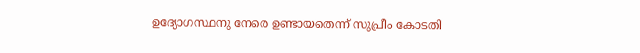ഉദ്യോഗസ്ഥനു നേരെ ഉണ്ടായതെന്ന് സുപ്രീം കോടതി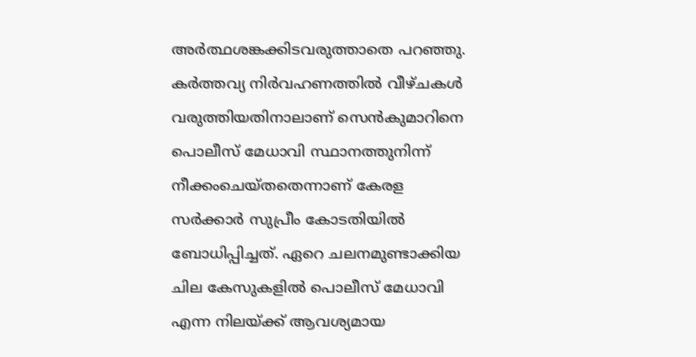അര്‍ത്ഥശങ്കക്കിടവരുത്താതെ പറഞ്ഞു. കര്‍ത്തവ്യ നിര്‍വഹണത്തില്‍ വീഴ്ചകള്‍ വരുത്തിയതിനാലാണ് സെന്‍കുമാറിനെ പൊലീസ് മേധാവി സ്ഥാനത്തുനിന്ന് നീക്കംചെയ്തതെന്നാണ് കേരള സര്‍ക്കാര്‍ സുപ്രീം കോടതിയില്‍ ബോധിപ്പിച്ചത്. ഏറെ ചലനമുണ്ടാക്കിയ ചില കേസുകളില്‍ പൊലീസ് മേധാവി എന്ന നിലയ്‌ക്ക് ആവശ്യമായ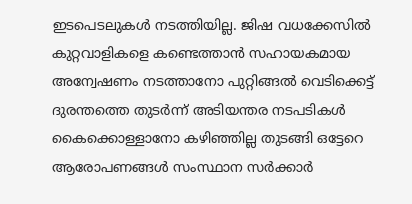ഇടപെടലുകള്‍ നടത്തിയില്ല. ജിഷ വധക്കേസില്‍ കുറ്റവാളികളെ കണ്ടെത്താന്‍ സഹായകമായ അന്വേഷണം നടത്താനോ പുറ്റിങ്ങല്‍ വെടിക്കെട്ട് ദുരന്തത്തെ തുടര്‍ന്ന് അടിയന്തര നടപടികള്‍ കൈക്കൊള്ളാനോ കഴിഞ്ഞില്ല തുടങ്ങി ഒട്ടേറെ ആരോപണങ്ങള്‍ സംസ്ഥാന സര്‍ക്കാര്‍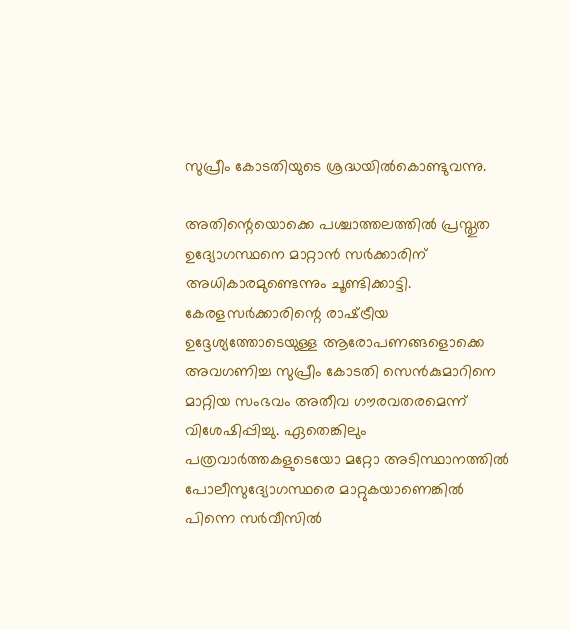സുപ്രീം കോടതിയുടെ ശ്രദ്ധയില്‍കൊണ്ടുവന്നു.

അതിന്റെയൊക്കെ പശ്ചാത്തലത്തില്‍ പ്രസ്തുത ഉദ്യോഗസ്ഥനെ മാറ്റാന്‍ സര്‍ക്കാരിന് അധികാരമുണ്ടെന്നും ചൂണ്ടിക്കാട്ടി. കേരളസര്‍ക്കാരിന്റെ രാഷ്‌ട്രീയ ഉദ്ദേശ്യത്തോടെയുള്ള ആരോപണങ്ങളൊക്കെ അവഗണിച്ച സുപ്രീം കോടതി സെന്‍കുമാറിനെ മാറ്റിയ സംഭവം അതീവ ഗൗരവതരമെന്ന് വിശേഷിപ്പിച്ചു. ഏതെങ്കിലും പത്രവാര്‍ത്തകളുടെയോ മറ്റോ അടിസ്ഥാനത്തില്‍ പോലീസുദ്യോഗസ്ഥരെ മാറ്റുകയാണെങ്കില്‍ പിന്നെ സര്‍വീസില്‍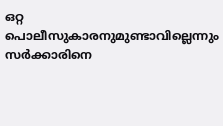ഒറ്റ പൊലീസുകാരനുമുണ്ടാവില്ലെന്നും സര്‍ക്കാരിനെ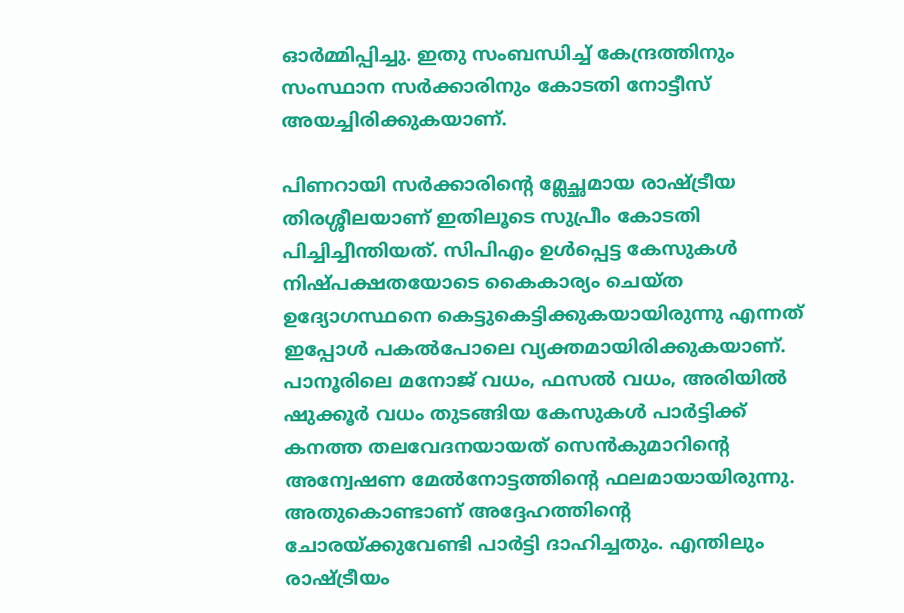ഓര്‍മ്മിപ്പിച്ചു. ഇതു സംബന്ധിച്ച് കേന്ദ്രത്തിനും സംസ്ഥാന സര്‍ക്കാരിനും കോടതി നോട്ടീസ് അയച്ചിരിക്കുകയാണ്.

പിണറായി സര്‍ക്കാരിന്റെ മ്ലേച്ഛമായ രാഷ്‌ട്രീയ തിരശ്ശീലയാണ് ഇതിലൂടെ സുപ്രീം കോടതി പിച്ചിച്ചീന്തിയത്. സിപിഎം ഉള്‍പ്പെട്ട കേസുകള്‍ നിഷ്പക്ഷതയോടെ കൈകാര്യം ചെയ്ത ഉദ്യോഗസ്ഥനെ കെട്ടുകെട്ടിക്കുകയായിരുന്നു എന്നത് ഇപ്പോള്‍ പകല്‍പോലെ വ്യക്തമായിരിക്കുകയാണ്. പാനൂരിലെ മനോജ് വധം, ഫസല്‍ വധം, അരിയില്‍ ഷുക്കൂര്‍ വധം തുടങ്ങിയ കേസുകള്‍ പാര്‍ട്ടിക്ക് കനത്ത തലവേദനയായത് സെന്‍കുമാറിന്റെ അന്വേഷണ മേല്‍നോട്ടത്തിന്റെ ഫലമായായിരുന്നു. അതുകൊണ്ടാണ് അദ്ദേഹത്തിന്റെ ചോരയ്‌ക്കുവേണ്ടി പാര്‍ട്ടി ദാഹിച്ചതും. എന്തിലും രാഷ്‌ട്രീയം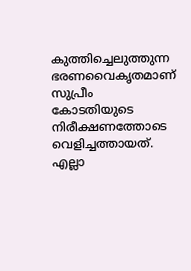കുത്തിച്ചെലുത്തുന്ന ഭരണവൈകൃതമാണ് സുപ്രീം കോടതിയുടെ നിരീക്ഷണത്തോടെ വെളിച്ചത്തായത്. എല്ലാ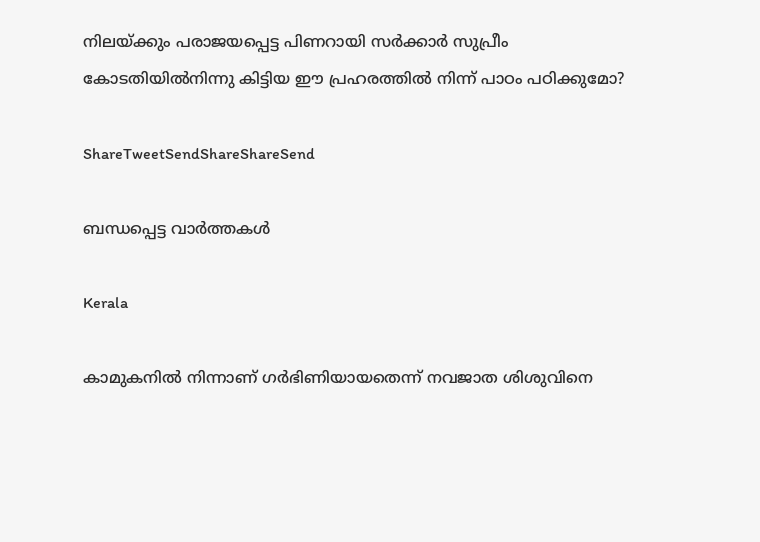നിലയ്‌ക്കും പരാജയപ്പെട്ട പിണറായി സര്‍ക്കാര്‍ സുപ്രീം കോടതിയില്‍നിന്നു കിട്ടിയ ഈ പ്രഹരത്തില്‍ നിന്ന് പാഠം പഠിക്കുമോ?

ShareTweetSendShareShareSend

ബന്ധപ്പെട്ട വാര്‍ത്തകള്‍

Kerala

കാമുകനില്‍ നിന്നാണ് ഗര്‍ഭിണിയായതെന്ന് നവജാത ശിശുവിനെ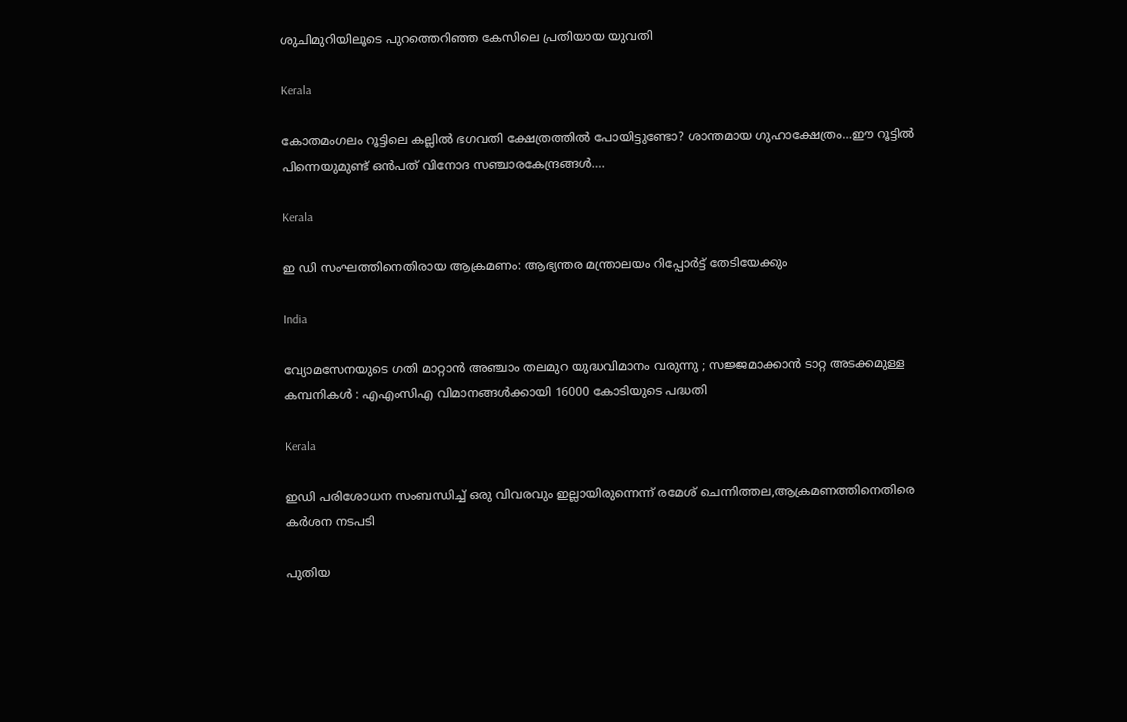ശുചിമുറിയിലൂടെ പുറത്തെറിഞ്ഞ കേസിലെ പ്രതിയായ യുവതി

Kerala

കോതമംഗലം റൂട്ടിലെ കല്ലില്‍ ഭഗവതി ക്ഷേത്രത്തില്‍ പോയിട്ടുണ്ടോ? ശാന്തമായ ഗുഹാക്ഷേത്രം…ഈ റൂട്ടില്‍ പിന്നെയുമുണ്ട് ഒന്‍പത് വിനോദ സഞ്ചാരകേന്ദ്രങ്ങള്‍….

Kerala

ഇ ഡി സംഘത്തിനെതിരായ ആക്രമണം: ആഭ്യന്തര മന്ത്രാലയം റിപ്പോര്‍ട്ട് തേടിയേക്കും

India

വ്യോമസേനയുടെ ഗതി മാറ്റാൻ അഞ്ചാം തലമുറ യുദ്ധവിമാനം വരുന്നു ; സജ്ജമാക്കാൻ ടാറ്റ അടക്കമുള്ള കമ്പനികൾ : എഎംസിഎ വിമാനങ്ങൾക്കായി 16000 കോടിയുടെ പദ്ധതി

Kerala

ഇഡി പരിശോധന സംബന്ധിച്ച് ഒരു വിവരവും ഇല്ലായിരുന്നെന്ന് രമേശ് ചെന്നിത്തല,ആക്രമണത്തിനെതിരെ കര്‍ശന നടപടി

പുതിയ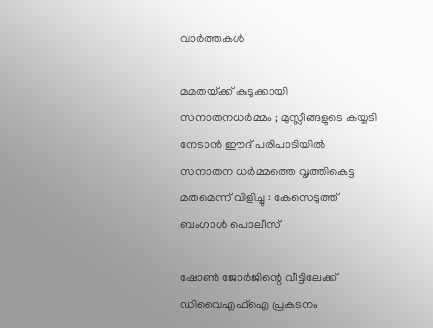വാര്‍ത്തകള്‍

മമതയ്‌ക്ക് കുടുക്കായി സനാതനധർമ്മം ; മുസ്ലീങ്ങളുടെ കയ്യടി നേടാൻ ഈദ് പരിപാടിയിൽ സനാതന ധർമ്മത്തെ വൃത്തികെട്ട മതമെന്ന് വിളിച്ചു : കേസെടുത്ത് ബംഗാൾ പൊലീസ്

ഷോണ്‍ ജോര്‍ജിന്റെ വീട്ടിലേക്ക് ഡിവൈഎഫ്ഐ പ്രകടനം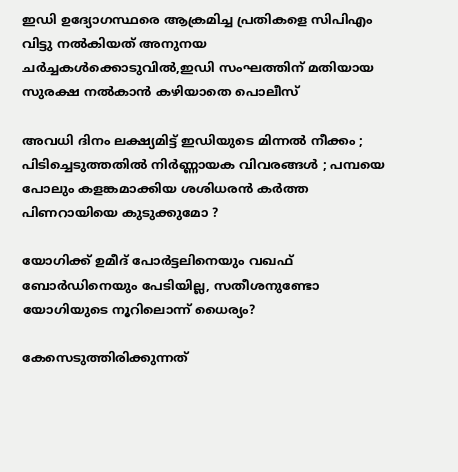ഇഡി ഉദ്യോഗസ്ഥരെ ആക്രമിച്ച പ്രതികളെ സിപിഎം വിട്ടു നല്‍കിയത് അനുനയ ചര്‍ച്ചകള്‍ക്കൊടുവില്‍,ഇഡി സംഘത്തിന് മതിയായ സുരക്ഷ നല്‍കാന്‍ കഴിയാതെ പൊലീസ്

അവധി ദിനം ലക്ഷ്യമിട്ട് ഇഡിയുടെ മിന്നൽ നീക്കം ; പിടിച്ചെടുത്തതിൽ നിർണ്ണായക വിവരങ്ങൾ ; പമ്പയെ പോലും കളങ്കമാക്കിയ ശശിധരൻ കർത്ത പിണറായിയെ കുടുക്കുമോ ?

യോഗിക്ക് ഉമീദ് പോര്‍ട്ടലിനെയും വഖഫ് ബോര്‍ഡിനെയും പേടിയില്ല, സതീശനുണ്ടോ യോഗിയുടെ നൂറിലൊന്ന് ധൈര്യം?

കേസെടുത്തിരിക്കുന്നത്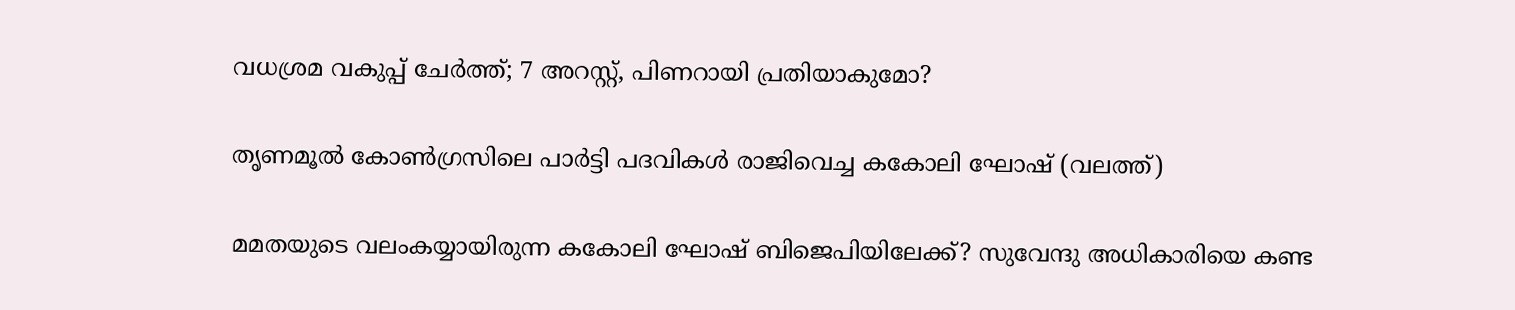വധശ്രമ വകുപ്പ് ചേർത്ത്; 7 അറസ്റ്റ്, പിണറായി പ്രതിയാകുമോ?

തൃണമൂല്‍ കോണ്‍ഗ്രസിലെ പാര്‍ട്ടി പദവികള്‍ രാജിവെച്ച കകോലി ഘോഷ് (വലത്ത്)

മമതയുടെ വലംകയ്യായിരുന്ന കകോലി ഘോഷ് ബിജെപിയിലേക്ക്? സുവേന്ദു അധികാരിയെ കണ്ട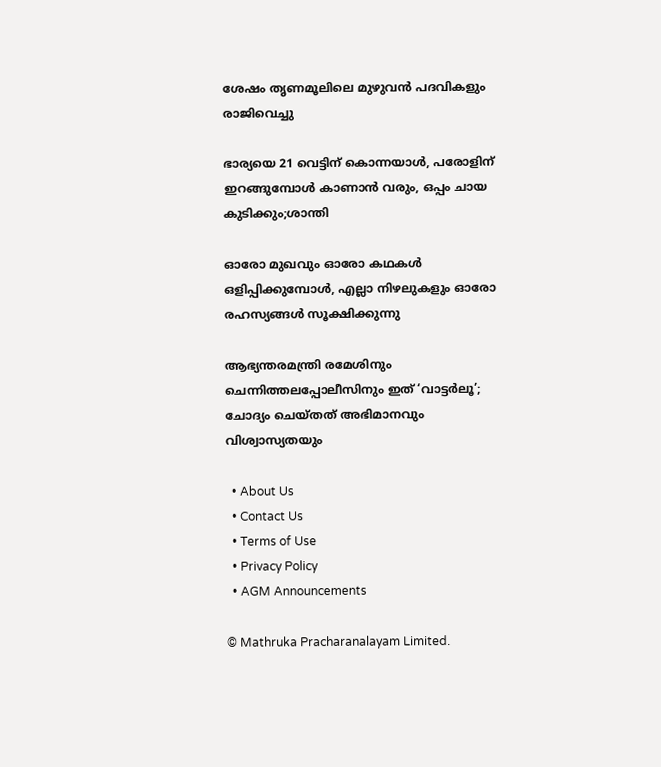ശേഷം തൃണമൂലിലെ മുഴുവന്‍ പദവികളും രാജിവെച്ചു

ഭാര്യയെ 21 വെട്ടിന് കൊന്നയാള്‍, പരോളിന് ഇറങ്ങുമ്പോള്‍ കാണാന്‍ വരും, ഒപ്പം ചായ കുടിക്കും;ശാന്തി

ഓരോ മുഖവും ഓരോ കഥകൾ ഒളിപ്പിക്കുമ്പോൾ, എല്ലാ നിഴലുകളും ഓരോ രഹസ്യങ്ങൾ സൂക്ഷിക്കുന്നു

ആഭ്യന്തരമന്ത്രി രമേശിനും ചെന്നിത്തലപ്പോലീസിനും ഇത് ‘വാട്ടർലൂ’; ചോദ്യം ചെയ്തത് അഭിമാനവും വിശ്വാസ്യതയും

  • About Us
  • Contact Us
  • Terms of Use
  • Privacy Policy
  • AGM Announcements

© Mathruka Pracharanalayam Limited.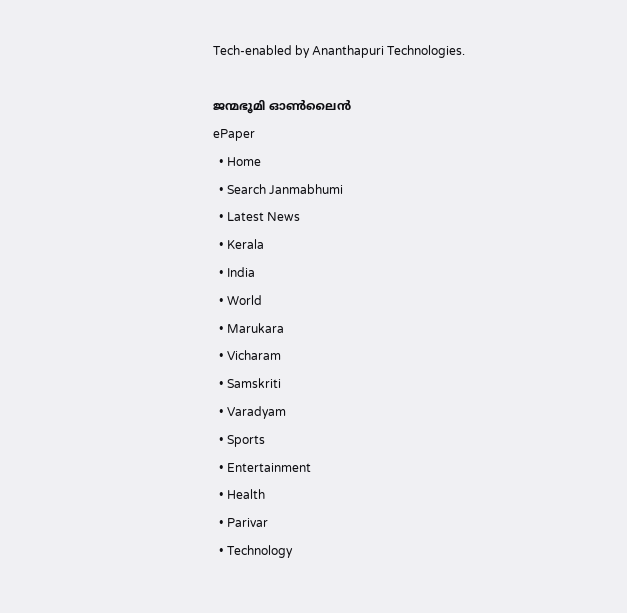Tech-enabled by Ananthapuri Technologies.

ജന്മഭൂമി ഓണ്‍ലൈന്‍
ePaper
  • Home
  • Search Janmabhumi
  • Latest News
  • Kerala
  • India
  • World
  • Marukara
  • Vicharam
  • Samskriti
  • Varadyam
  • Sports
  • Entertainment
  • Health
  • Parivar
  • Technology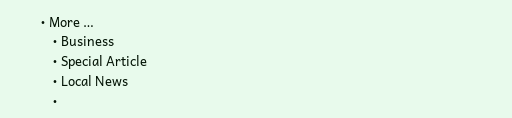• More …
    • Business
    • Special Article
    • Local News
    •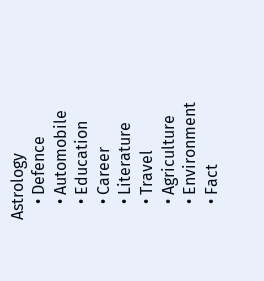Astrology
    • Defence
    • Automobile
    • Education
    • Career
    • Literature
    • Travel
    • Agriculture
    • Environment
    • Fact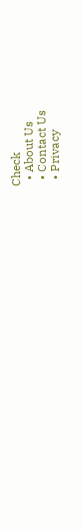Check
  • About Us
  • Contact Us
  • Privacy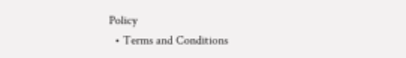Policy
  • Terms and Conditions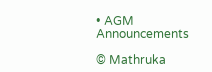• AGM Announcements

© Mathruka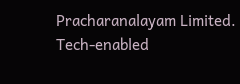Pracharanalayam Limited.
Tech-enabled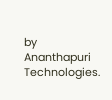by Ananthapuri Technologies.